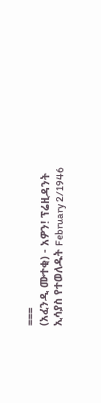===
(አፈንዲ ሙተቂ) - አዎን! ፕሬዚዳንት ኢሳያስ የተወለዱት February 2/1946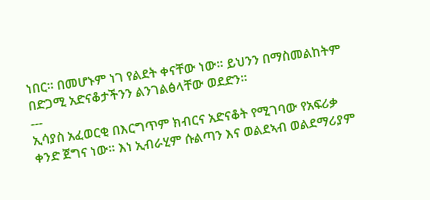ነበር። በመሆኑም ነገ የልደት ቀናቸው ነው። ይህንን በማስመልከትም በድጋሚ አድናቆታችንን ልንገልፅላቸው ወደድን።
---
ኢሳያስ አፈወርቂ በእርግጥም ክብርና አድናቆት የሚገባው የአፍሪቃ ቀንድ ጀግና ነው። እነ ኢብራሂም ሱልጣን እና ወልደኣብ ወልደማሪያም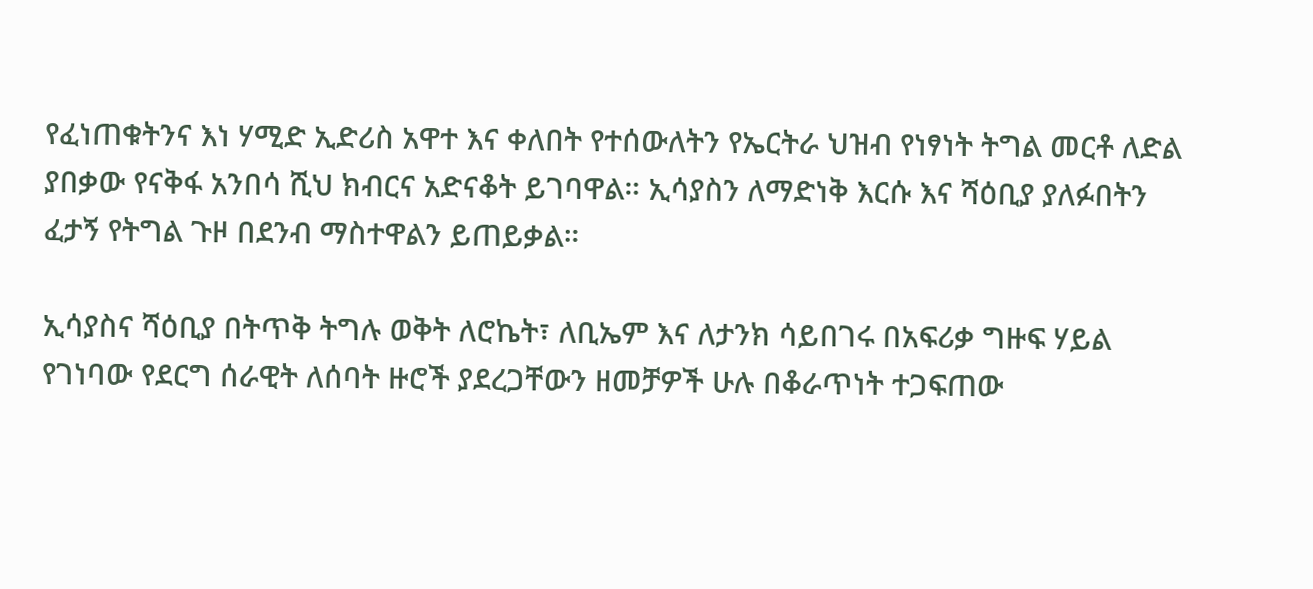የፈነጠቁትንና እነ ሃሚድ ኢድሪስ አዋተ እና ቀለበት የተሰውለትን የኤርትራ ህዝብ የነፃነት ትግል መርቶ ለድል ያበቃው የናቅፋ አንበሳ ሺህ ክብርና አድናቆት ይገባዋል። ኢሳያስን ለማድነቅ እርሱ እና ሻዕቢያ ያለፉበትን ፈታኝ የትግል ጉዞ በደንብ ማስተዋልን ይጠይቃል።

ኢሳያስና ሻዕቢያ በትጥቅ ትግሉ ወቅት ለሮኬት፣ ለቢኤም እና ለታንክ ሳይበገሩ በአፍሪቃ ግዙፍ ሃይል የገነባው የደርግ ሰራዊት ለሰባት ዙሮች ያደረጋቸውን ዘመቻዎች ሁሉ በቆራጥነት ተጋፍጠው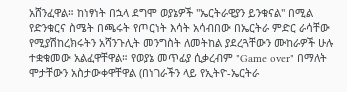አሸንፈዋል። ከነፃነት በኋላ ደግሞ ወያኔዎች "ኤርትራዊያን ይንቁናል" በሚል የድንቁርና ስሜት በጫሩት የጦርነት እሳት አሳብበው በኤርትራ ምድር ራሳቸው የሚያሽከረክሩትን አሻንጉሊት መንግስት ለመትከል ያደረጓቸውን ሙከራዎች ሁሉ ተቋቁመው አልፈዋቸዋል። የወያኔ መጥፊያ ሲቃረብም "Game over" በማለት ሞታቸውን አስታውቀዋቸዋል (በነገራችን ላይ የኢትዮ-ኤርትራ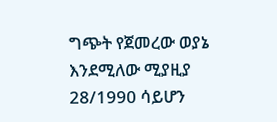ግጭት የጀመረው ወያኔ እንደሚለው ሚያዚያ 28/1990 ሳይሆን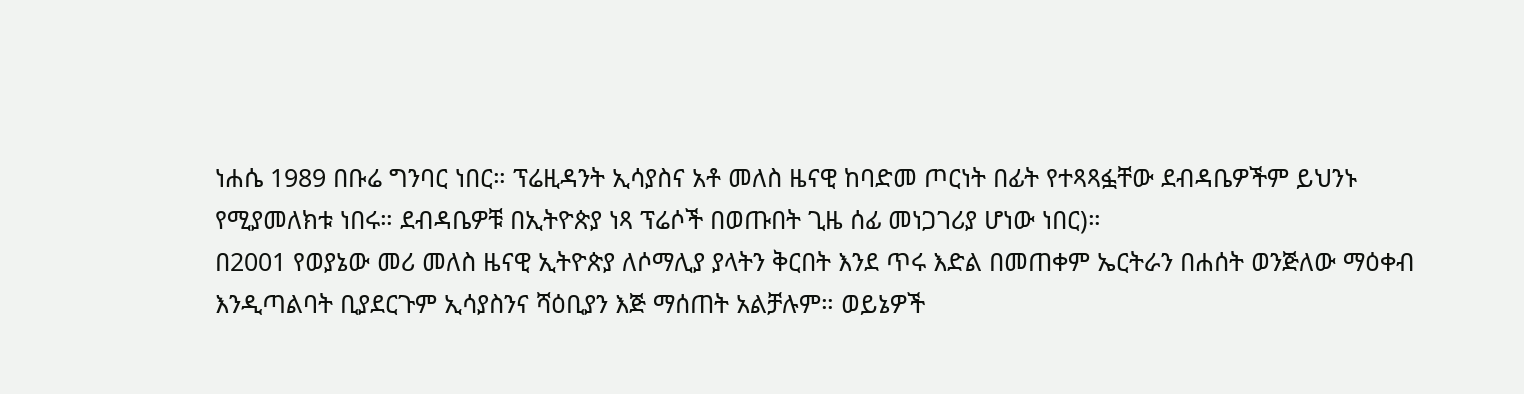ነሐሴ 1989 በቡሬ ግንባር ነበር። ፕሬዚዳንት ኢሳያስና አቶ መለስ ዜናዊ ከባድመ ጦርነት በፊት የተጻጻፏቸው ደብዳቤዎችም ይህንኑ የሚያመለክቱ ነበሩ። ደብዳቤዎቹ በኢትዮጵያ ነጻ ፕሬሶች በወጡበት ጊዜ ሰፊ መነጋገሪያ ሆነው ነበር)።
በ2001 የወያኔው መሪ መለስ ዜናዊ ኢትዮጵያ ለሶማሊያ ያላትን ቅርበት እንደ ጥሩ እድል በመጠቀም ኤርትራን በሐሰት ወንጅለው ማዕቀብ እንዲጣልባት ቢያደርጉም ኢሳያስንና ሻዕቢያን እጅ ማሰጠት አልቻሉም። ወይኔዎች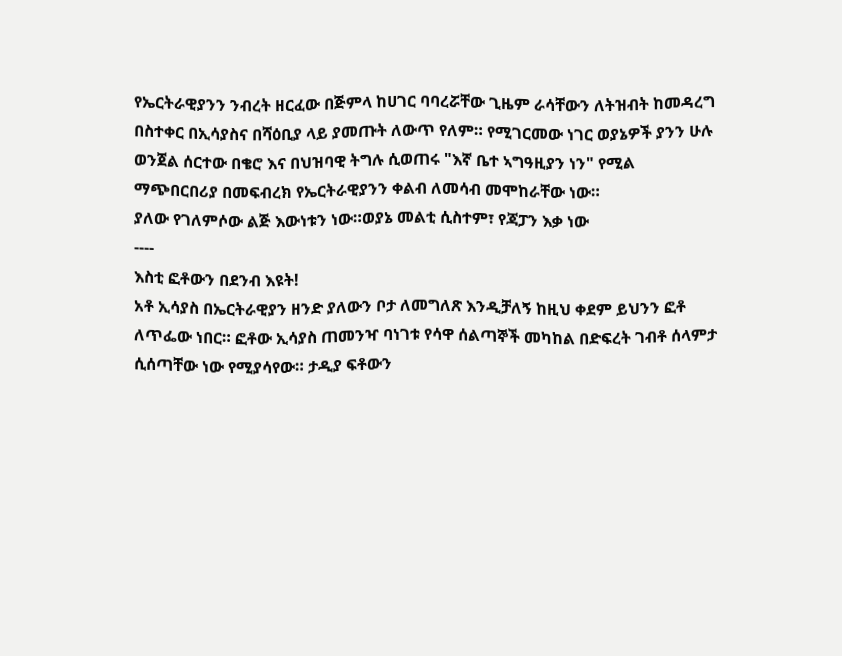የኤርትራዊያንን ንብረት ዘርፈው በጅምላ ከሀገር ባባረሯቸው ጊዜም ራሳቸውን ለትዝብት ከመዳረግ በስተቀር በኢሳያስና በሻዕቢያ ላይ ያመጡት ለውጥ የለም። የሚገርመው ነገር ወያኔዎች ያንን ሁሉ ወንጀል ሰርተው በቄሮ እና በህዝባዊ ትግሉ ሲወጠሩ "እኛ ቤተ ኣግዓዚያን ነን" የሚል ማጭበርበሪያ በመፍብረክ የኤርትራዊያንን ቀልብ ለመሳብ መሞከራቸው ነው።
ያለው የገለምሶው ልጅ እውነቱን ነው።ወያኔ መልቲ ሲስተም፣ የጃፓን እቃ ነው
----
እስቲ ፎቶውን በደንብ እዩት!
አቶ ኢሳያስ በኤርትራዊያን ዘንድ ያለውን ቦታ ለመግለጽ እንዲቻለኝ ከዚህ ቀደም ይህንን ፎቶ ለጥፌው ነበር። ፎቶው ኢሳያስ ጠመንዣ ባነገቱ የሳዋ ሰልጣኞች መካከል በድፍረት ገብቶ ሰላምታ ሲሰጣቸው ነው የሚያሳየው። ታዲያ ፍቶውን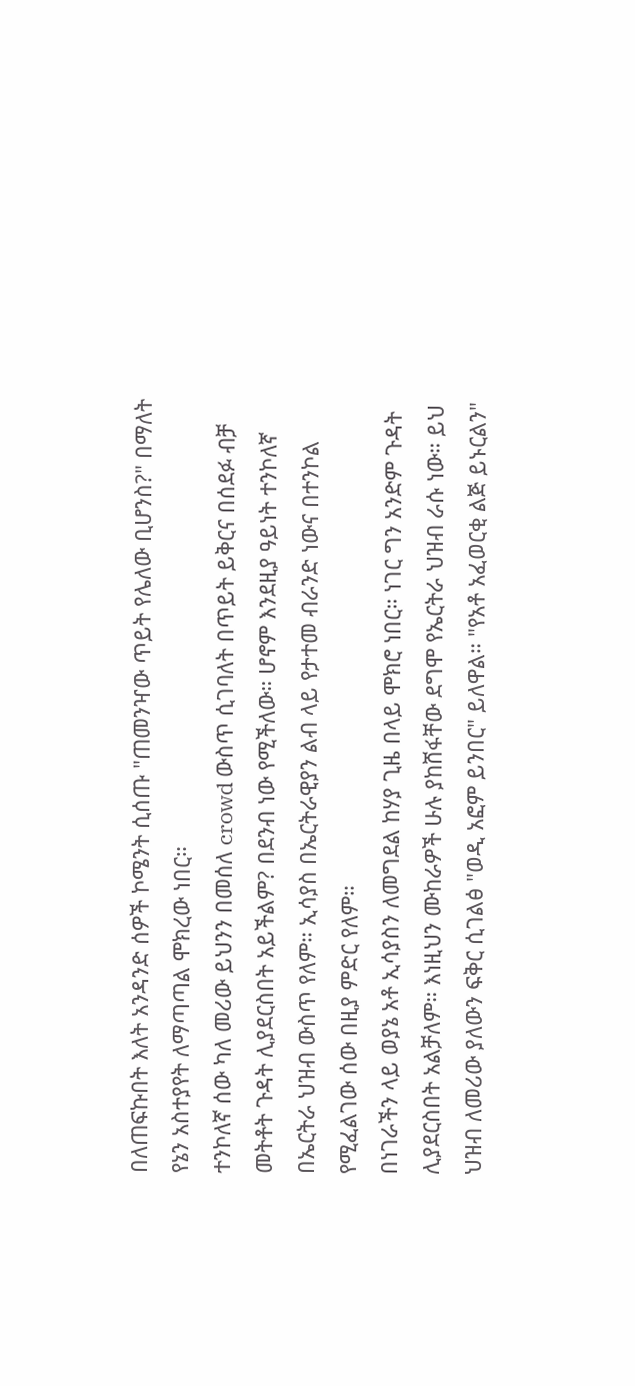በለጠፍኩበት እለት አንዳንድ ሰዎች ኮሜንት ሲሰጡ "ጠመንዣው ጥይት የሌለው ቢሆንስ?" በማለት የኔን አስተያየት ለማጣጣል ሞክረው ነበር።
ተንኮለኛ ሰው ካለ መሪው ይህንን በመሰለ crowd ውስጥ ሲገባለት በጥይት ይቅርና በሰደፉ ብቻ መትቶት ጉዳት ሊያደርስበት አይችልም? በደንብ ነው የሚችለው። ሆኖም እንደዚያ ዓይነት ተንኮለኛ በኤርትራ ህዝብ ውስጥ የለም። ኢሳያስ በኤርትራዊያን ልብ ላይ የታተመ ብራንድ ነውና በተንኮል የሚፈልገው ሰው በዚያ ምድር የለም።
በነገራችን ላይ ወያኔ አቶ ኢሳያስን ለመግደል ከሃያ ጊዜ በላይ ሞክሮ ነበር። ነገር ግን አንድም ጉዳት ሊያደርስበት አልቻለም። እነዚህን ሙከራዎች ሁሉ ያከሸፋቸው ደግሞ የኤርትራ ህዝብ ራሱ ነው። ይህ ህዝብ ለመሪው ያለውን ፍቅር ሲገልፅ "ወዲ አፎም ይንበር" ይለዋል። "የአቶ አፈወርቂ ልጅ ይኑርልን"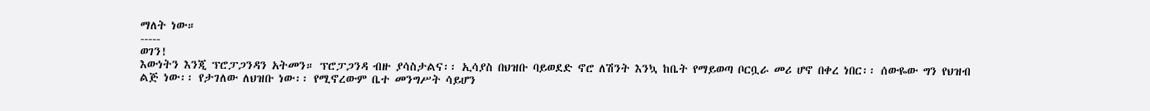ማለት ነው።
-----
ወገን!
እውነትን እንጂ ፕሮፓጋንዳን አትመን። ፕሮፓጋንዳ ብዙ ያሳስታልና፡፡ ኢሳያስ በህዝቡ ባይወደድ ኖሮ ለሽንት እንኳ ከቤት የማይወጣ ቦርቧራ መሪ ሆኖ በቀረ ነበር፡፡ ሰውዬው ግን የህዝብ ልጅ ነው፡፡ የታገለው ለህዝቡ ነው፡፡ የሚኖረውም ቤተ መንግሥት ሳይሆን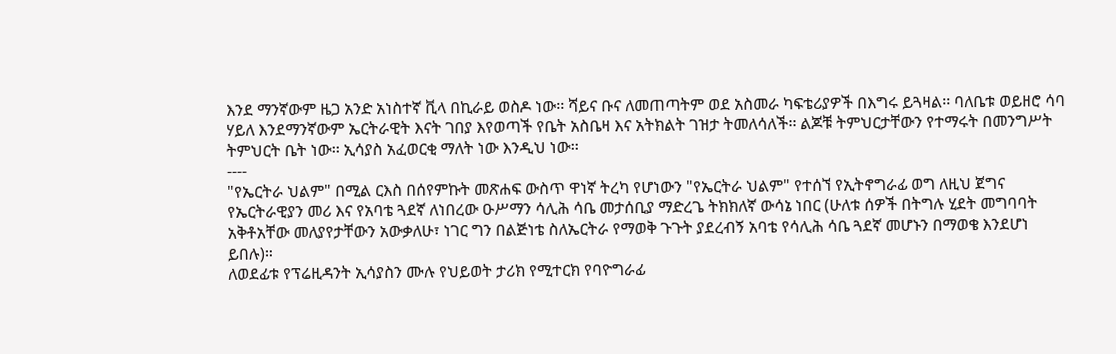እንደ ማንኛውም ዜጋ አንድ አነስተኛ ቪላ በኪራይ ወስዶ ነው፡፡ ሻይና ቡና ለመጠጣትም ወደ አስመራ ካፍቴሪያዎች በእግሩ ይጓዛል፡፡ ባለቤቱ ወይዘሮ ሳባ ሃይለ እንደማንኛውም ኤርትራዊት እናት ገበያ እየወጣች የቤት አስቤዛ እና አትክልት ገዝታ ትመለሳለች፡፡ ልጆቹ ትምህርታቸውን የተማሩት በመንግሥት ትምህርት ቤት ነው፡፡ ኢሳያስ አፈወርቂ ማለት ነው እንዲህ ነው፡፡
----
"የኤርትራ ህልም" በሚል ርእስ በሰየምኩት መጽሐፍ ውስጥ ዋነኛ ትረካ የሆነውን "የኤርትራ ህልም" የተሰኘ የኢትኖግራፊ ወግ ለዚህ ጀግና የኤርትራዊያን መሪ እና የአባቴ ጓደኛ ለነበረው ዑሥማን ሳሊሕ ሳቤ መታሰቢያ ማድረጌ ትክክለኛ ውሳኔ ነበር (ሁለቱ ሰዎች በትግሉ ሂደት መግባባት አቅቶአቸው መለያየታቸውን አውቃለሁ፣ ነገር ግን በልጅነቴ ስለኤርትራ የማወቅ ጉጉት ያደረብኝ አባቴ የሳሊሕ ሳቤ ጓደኛ መሆኑን በማወቄ እንደሆነ ይበሉ)።
ለወደፊቱ የፕሬዚዳንት ኢሳያስን ሙሉ የህይወት ታሪክ የሚተርክ የባዮግራፊ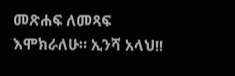መጽሐፍ ለመጻፍ እሞክራለሁ። ኢንሻ አላህ!!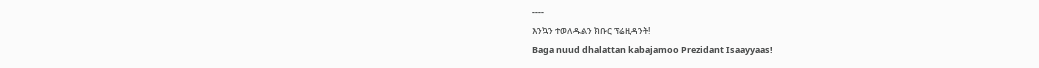----
እንኳን ተወለዱልን ክቡር ፕሬዚዳንት!
Baga nuud dhalattan kabajamoo Prezidant Isaayyaas!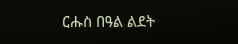ርሑስ በዓል ልደት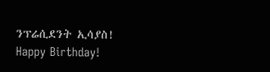ንፕሬሲደንት ኢሳያስ!
Happy Birthday!